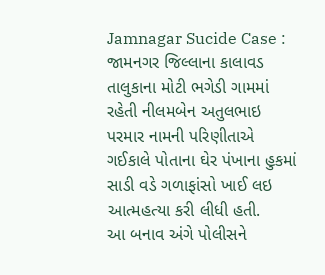Jamnagar Sucide Case : જામનગર જિલ્લાના કાલાવડ તાલુકાના મોટી ભગેડી ગામમાં રહેતી નીલમબેન અતુલભાઇ પરમાર નામની પરિણીતાએ ગઈકાલે પોતાના ઘેર પંખાના હુકમાં સાડી વડે ગળાફાંસો ખાઈ લઇ આત્મહત્યા કરી લીધી હતી.
આ બનાવ અંગે પોલીસને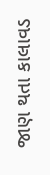જાણ થતા કાલાવડ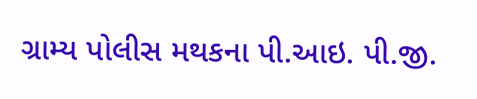ગ્રામ્ય પોલીસ મથકના પી.આઇ. પી.જી.